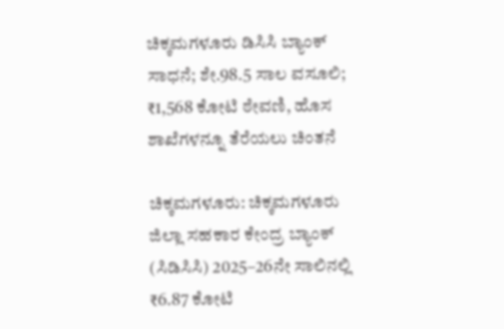ಚಿಕ್ಕಮಗಳೂರು ಡಿಸಿಸಿ ಬ್ಯಾಂಕ್ ಸಾಧನೆ; ಶೇ.98.5 ಸಾಲ ವಸೂಲಿ; ₹1,568 ಕೋಟಿ ಠೇವಣಿ, ಹೊಸ ಶಾಖೆಗಳನ್ನೂ ತೆರೆಯಲು ಚಿಂತನೆ

ಚಿಕ್ಕಮಗಳೂರು: ಚಿಕ್ಕಮಗಳೂರು ಜಿಲ್ಲಾ ಸಹಕಾರ ಕೇಂದ್ರ ಬ್ಯಾಂಕ್ (ಸಿಡಿಸಿಸಿ) 2025–26ನೇ ಸಾಲಿನಲ್ಲಿ ₹6.87 ಕೋಟಿ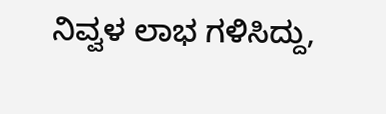ನಿವ್ವಳ ಲಾಭ ಗಳಿಸಿದ್ದು,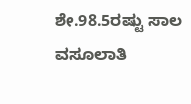ಶೇ.98.5ರಷ್ಟು ಸಾಲ ವಸೂಲಾತಿ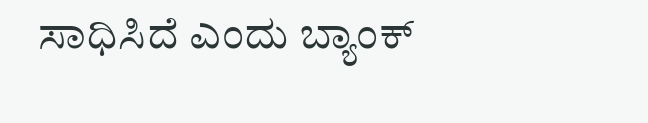ಸಾಧಿಸಿದೆ ಎಂದು ಬ್ಯಾಂಕ್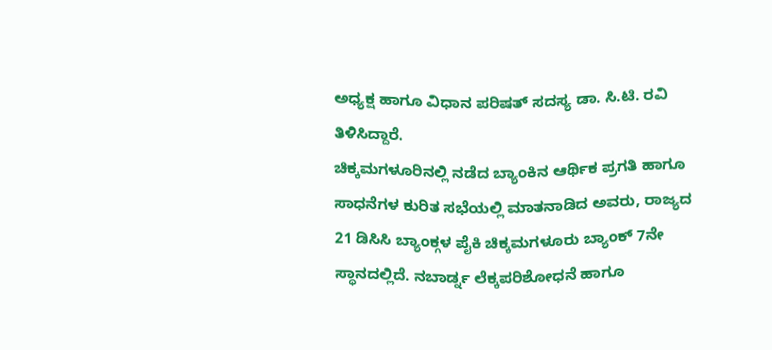ಅಧ್ಯಕ್ಷ ಹಾಗೂ ವಿಧಾನ ಪರಿಷತ್ ಸದಸ್ಯ ಡಾ. ಸಿ.ಟಿ. ರವಿ ತಿಳಿಸಿದ್ದಾರೆ.
ಚಿಕ್ಕಮಗಳೂರಿನಲ್ಲಿ ನಡೆದ ಬ್ಯಾಂಕಿನ ಆರ್ಥಿಕ ಪ್ರಗತಿ ಹಾಗೂ ಸಾಧನೆಗಳ ಕುರಿತ ಸಭೆಯಲ್ಲಿ ಮಾತನಾಡಿದ ಅವರು, ರಾಜ್ಯದ 21 ಡಿಸಿಸಿ ಬ್ಯಾಂಕ್ಗಳ ಪೈಕಿ ಚಿಕ್ಕಮಗಳೂರು ಬ್ಯಾಂಕ್ 7ನೇ ಸ್ಥಾನದಲ್ಲಿದೆ. ನಬಾರ್ಡ್ನ ಲೆಕ್ಕಪರಿಶೋಧನೆ ಹಾಗೂ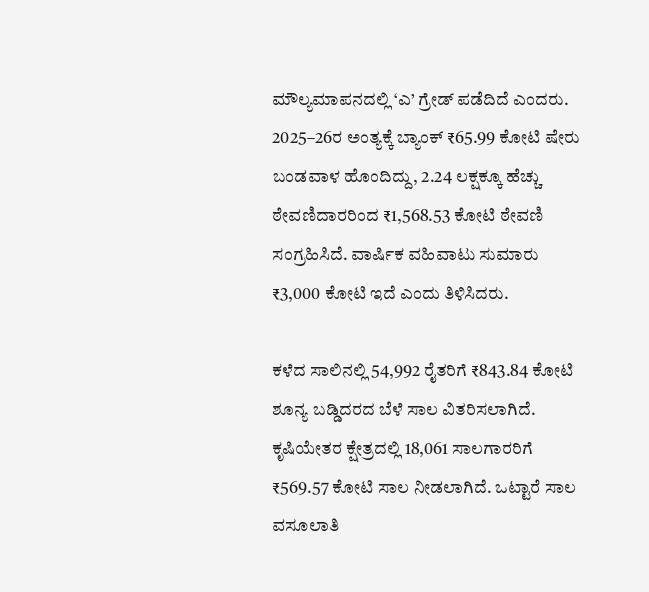ಮೌಲ್ಯಮಾಪನದಲ್ಲಿ ‘ಎ’ ಗ್ರೇಡ್ ಪಡೆದಿದೆ ಎಂದರು.
2025–26ರ ಅಂತ್ಯಕ್ಕೆ ಬ್ಯಾಂಕ್ ₹65.99 ಕೋಟಿ ಷೇರು ಬಂಡವಾಳ ಹೊಂದಿದ್ದು, 2.24 ಲಕ್ಷಕ್ಕೂ ಹೆಚ್ಚು ಠೇವಣಿದಾರರಿಂದ ₹1,568.53 ಕೋಟಿ ಠೇವಣಿ ಸಂಗ್ರಹಿಸಿದೆ. ವಾರ್ಷಿಕ ವಹಿವಾಟು ಸುಮಾರು ₹3,000 ಕೋಟಿ ಇದೆ ಎಂದು ತಿಳಿಸಿದರು.

ಕಳೆದ ಸಾಲಿನಲ್ಲಿ 54,992 ರೈತರಿಗೆ ₹843.84 ಕೋಟಿ ಶೂನ್ಯ ಬಡ್ಡಿದರದ ಬೆಳೆ ಸಾಲ ವಿತರಿಸಲಾಗಿದೆ. ಕೃಷಿಯೇತರ ಕ್ಷೇತ್ರದಲ್ಲಿ 18,061 ಸಾಲಗಾರರಿಗೆ ₹569.57 ಕೋಟಿ ಸಾಲ ನೀಡಲಾಗಿದೆ. ಒಟ್ಟಾರೆ ಸಾಲ ವಸೂಲಾತಿ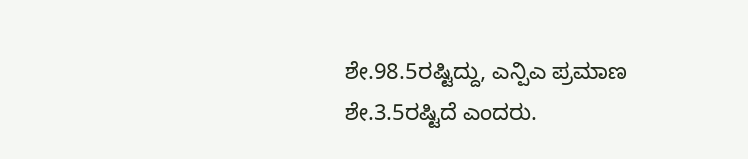ಶೇ.98.5ರಷ್ಟಿದ್ದು, ಎನ್ಪಿಎ ಪ್ರಮಾಣ ಶೇ.3.5ರಷ್ಟಿದೆ ಎಂದರು.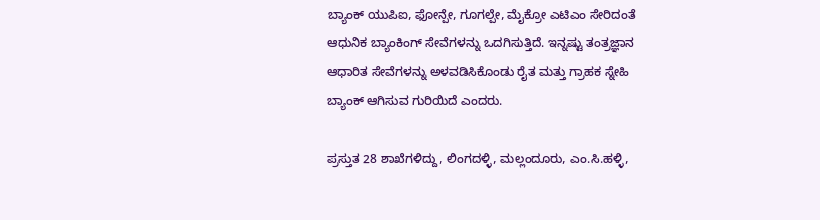ಬ್ಯಾಂಕ್ ಯುಪಿಐ, ಫೋನ್ಪೇ, ಗೂಗಲ್ಪೇ, ಮೈಕ್ರೋ ಎಟಿಎಂ ಸೇರಿದಂತೆ ಆಧುನಿಕ ಬ್ಯಾಂಕಿಂಗ್ ಸೇವೆಗಳನ್ನು ಒದಗಿಸುತ್ತಿದೆ. ಇನ್ನಷ್ಟು ತಂತ್ರಜ್ಞಾನ ಆಧಾರಿತ ಸೇವೆಗಳನ್ನು ಅಳವಡಿಸಿಕೊಂಡು ರೈತ ಮತ್ತು ಗ್ರಾಹಕ ಸ್ನೇಹಿ ಬ್ಯಾಂಕ್ ಆಗಿಸುವ ಗುರಿಯಿದೆ ಎಂದರು.

ಪ್ರಸ್ತುತ 28 ಶಾಖೆಗಳಿದ್ದು, ಲಿಂಗದಳ್ಳಿ, ಮಲ್ಲಂದೂರು, ಎಂ.ಸಿ.ಹಳ್ಳಿ,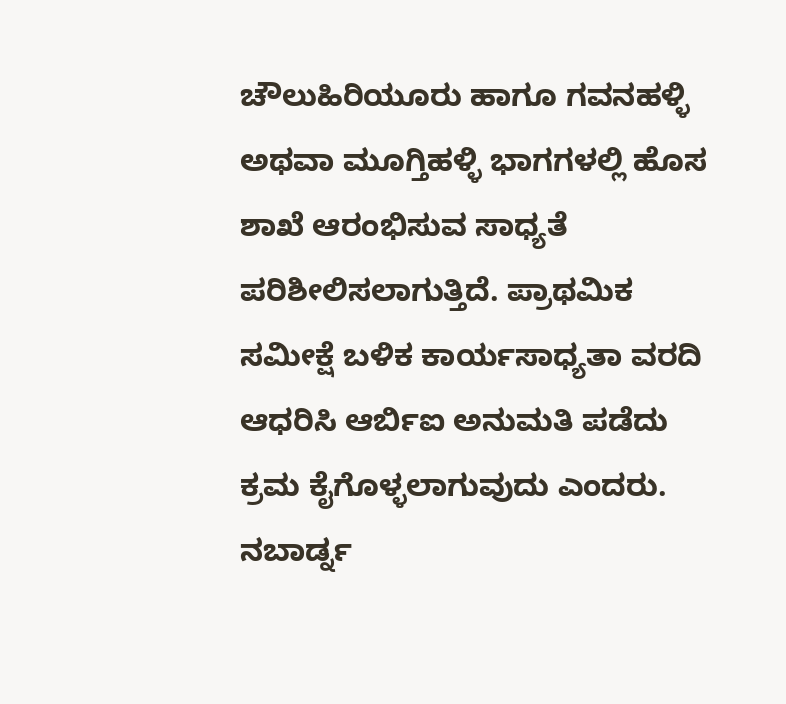ಚೌಲುಹಿರಿಯೂರು ಹಾಗೂ ಗವನಹಳ್ಳಿ ಅಥವಾ ಮೂಗ್ತಿಹಳ್ಳಿ ಭಾಗಗಳಲ್ಲಿ ಹೊಸ ಶಾಖೆ ಆರಂಭಿಸುವ ಸಾಧ್ಯತೆ ಪರಿಶೀಲಿಸಲಾಗುತ್ತಿದೆ. ಪ್ರಾಥಮಿಕ ಸಮೀಕ್ಷೆ ಬಳಿಕ ಕಾರ್ಯಸಾಧ್ಯತಾ ವರದಿ ಆಧರಿಸಿ ಆರ್ಬಿಐ ಅನುಮತಿ ಪಡೆದು ಕ್ರಮ ಕೈಗೊಳ್ಳಲಾಗುವುದು ಎಂದರು.
ನಬಾರ್ಡ್ನ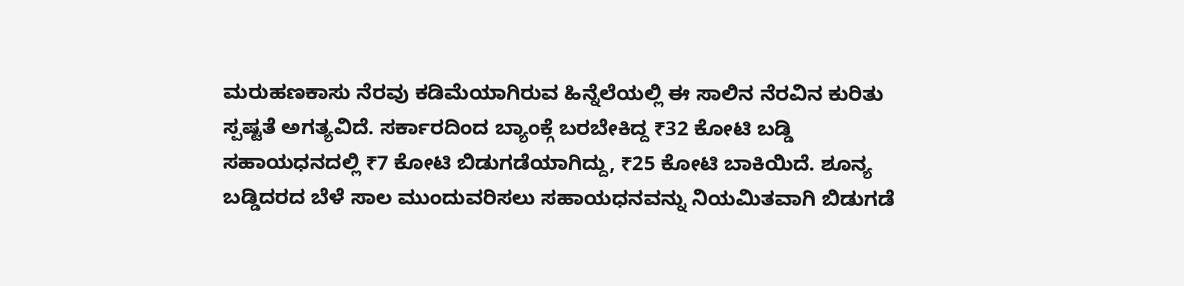ಮರುಹಣಕಾಸು ನೆರವು ಕಡಿಮೆಯಾಗಿರುವ ಹಿನ್ನೆಲೆಯಲ್ಲಿ ಈ ಸಾಲಿನ ನೆರವಿನ ಕುರಿತು ಸ್ಪಷ್ಟತೆ ಅಗತ್ಯವಿದೆ. ಸರ್ಕಾರದಿಂದ ಬ್ಯಾಂಕ್ಗೆ ಬರಬೇಕಿದ್ದ ₹32 ಕೋಟಿ ಬಡ್ಡಿ ಸಹಾಯಧನದಲ್ಲಿ ₹7 ಕೋಟಿ ಬಿಡುಗಡೆಯಾಗಿದ್ದು, ₹25 ಕೋಟಿ ಬಾಕಿಯಿದೆ. ಶೂನ್ಯ ಬಡ್ಡಿದರದ ಬೆಳೆ ಸಾಲ ಮುಂದುವರಿಸಲು ಸಹಾಯಧನವನ್ನು ನಿಯಮಿತವಾಗಿ ಬಿಡುಗಡೆ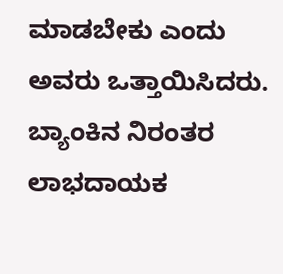ಮಾಡಬೇಕು ಎಂದು ಅವರು ಒತ್ತಾಯಿಸಿದರು.
ಬ್ಯಾಂಕಿನ ನಿರಂತರ ಲಾಭದಾಯಕ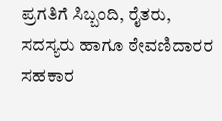ಪ್ರಗತಿಗೆ ಸಿಬ್ಬಂದಿ, ರೈತರು, ಸದಸ್ಯರು ಹಾಗೂ ಠೇವಣಿದಾರರ ಸಹಕಾರ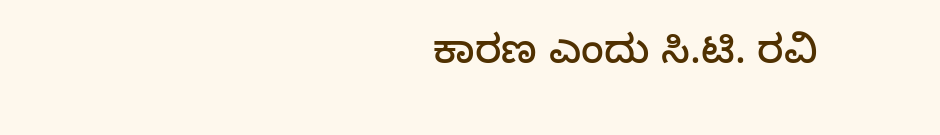ಕಾರಣ ಎಂದು ಸಿ.ಟಿ. ರವಿ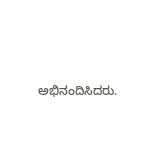ಅಭಿನಂದಿಸಿದರು.